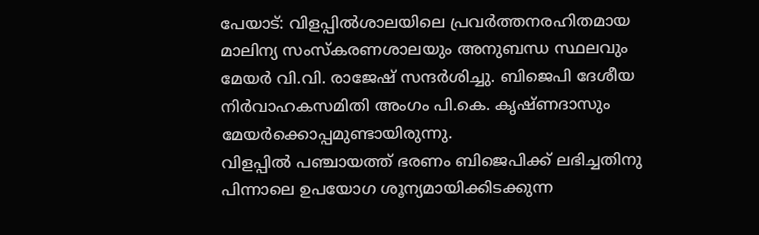പേയാട്: വിളപ്പിൽശാലയിലെ പ്രവർത്തനരഹിതമായ മാലിന്യ സംസ്കരണശാലയും അനുബന്ധ സ്ഥലവും മേയർ വി.വി. രാജേഷ് സന്ദർശിച്ചു. ബിജെപി ദേശീയ നിർവാഹകസമിതി അംഗം പി.കെ. കൃഷ്ണദാസും മേയർക്കൊപ്പമുണ്ടായിരുന്നു.
വിളപ്പിൽ പഞ്ചായത്ത് ഭരണം ബിജെപിക്ക് ലഭിച്ചതിനു പിന്നാലെ ഉപയോഗ ശൂന്യമായിക്കിടക്കുന്ന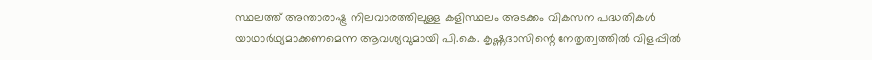സ്ഥലത്ത് അന്താരാഷ്ട്ര നിലവാരത്തിലുള്ള കളിസ്ഥലം അടക്കം വികസന പദ്ധതികൾ യാഥാർഥ്യമാക്കണമെന്ന ആവശ്യവുമായി പി.കെ. കൃഷ്ണദാസിന്റെ നേതൃത്വത്തിൽ വിളപ്പിൽ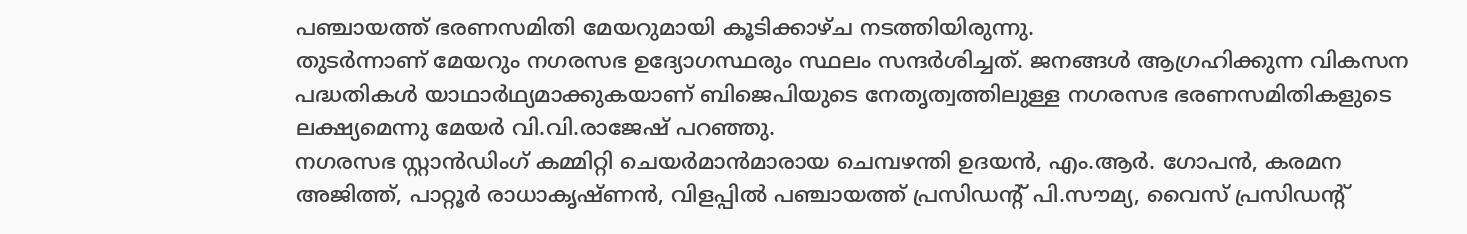പഞ്ചായത്ത് ഭരണസമിതി മേയറുമായി കൂടിക്കാഴ്ച നടത്തിയിരുന്നു.
തുടർന്നാണ് മേയറും നഗരസഭ ഉദ്യോഗസ്ഥരും സ്ഥലം സന്ദർശിച്ചത്. ജനങ്ങൾ ആഗ്രഹിക്കുന്ന വികസന പദ്ധതികൾ യാഥാർഥ്യമാക്കുകയാണ് ബിജെപിയുടെ നേതൃത്വത്തിലുള്ള നഗരസഭ ഭരണസമിതികളുടെ ലക്ഷ്യമെന്നു മേയർ വി.വി.രാജേഷ് പറഞ്ഞു.
നഗരസഭ സ്റ്റാൻഡിംഗ് കമ്മിറ്റി ചെയർമാൻമാരായ ചെമ്പഴന്തി ഉദയൻ, എം.ആർ. ഗോപൻ, കരമന അജിത്ത്, പാറ്റൂർ രാധാകൃഷ്ണൻ, വിളപ്പിൽ പഞ്ചായത്ത് പ്രസിഡന്റ് പി.സൗമ്യ, വൈസ് പ്രസിഡന്റ്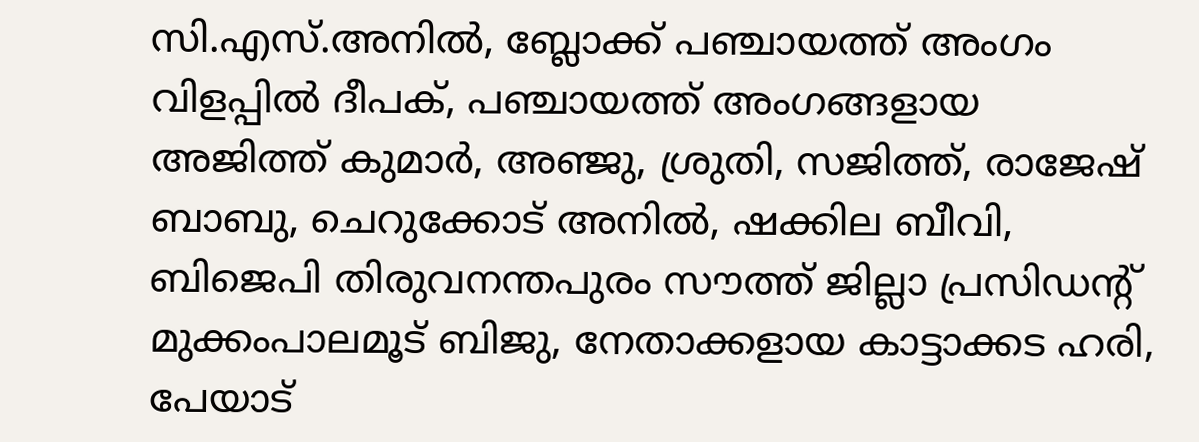സി.എസ്.അനിൽ, ബ്ലോക്ക് പഞ്ചായത്ത് അംഗം വിളപ്പിൽ ദീപക്, പഞ്ചായത്ത് അംഗങ്ങളായ അജിത്ത് കുമാർ, അഞ്ജു, ശ്രുതി, സജിത്ത്, രാജേഷ് ബാബു, ചെറുക്കോട് അനിൽ, ഷക്കില ബീവി, ബിജെപി തിരുവനന്തപുരം സൗത്ത് ജില്ലാ പ്രസിഡന്റ് മുക്കംപാലമൂട് ബിജു, നേതാക്കളായ കാട്ടാക്കട ഹരി, പേയാട്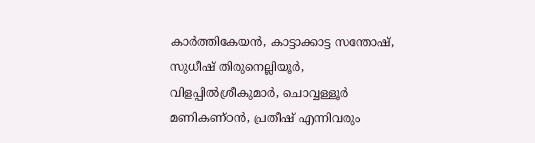കാർത്തികേയൻ, കാട്ടാക്കാട്ട സന്തോഷ്, സുധീഷ് തിരുനെല്ലിയൂർ, വിളപ്പിൽശ്രീകുമാർ, ചൊവ്വള്ളൂർ മണികണ്ഠൻ, പ്രതീഷ് എന്നിവരും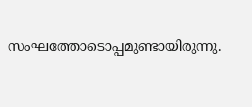സംഘത്തോടൊപ്പമുണ്ടായിരുന്നു.